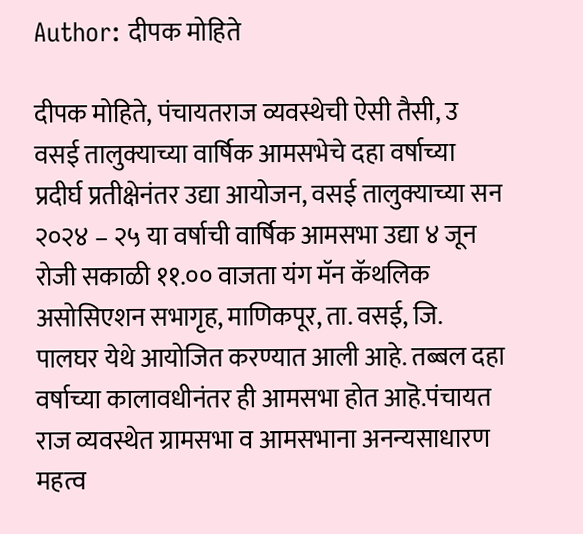Author: दीपक मोहिते

दीपक मोहिते, पंचायतराज व्यवस्थेची ऐसी तैसी, उ वसई तालुक्याच्या वार्षिक आमसभेचे दहा वर्षाच्या प्रदीर्घ प्रतीक्षेनंतर उद्या आयोजन, वसई तालुक्याच्या सन २०२४ – २५ या वर्षाची वार्षिक आमसभा उद्या ४ जून रोजी सकाळी ११.०० वाजता यंग मॅन कॅथलिक असोसिएशन सभागृह, माणिकपूर, ता. वसई, जि. पालघर येथे आयोजित करण्यात आली आहे. तब्बल दहा वर्षाच्या कालावधीनंतर ही आमसभा होत आहॆ.पंचायत राज व्यवस्थेत ग्रामसभा व आमसभाना अनन्यसाधारण महत्व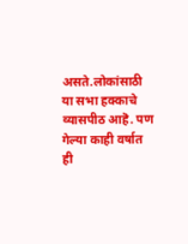असते.लोकांसाठी या सभा हक्काचे व्यासपीठ आहॆ. पण गेल्या काही वर्षात ही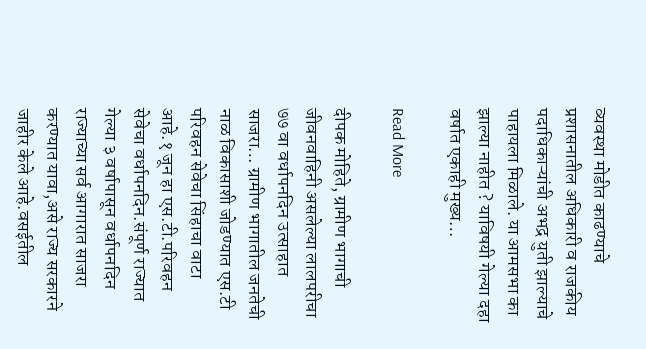व्यवस्था मोडीत काढण्याचे प्रशासनातील अधिकारी व राजकीय पदाधिकाऱ्यांची अभद्र युती झाल्याचे पाहायला मिळाले. या आमसभा का झाल्या नाहीत ? याविषयी गेल्या दहा वर्षात एकाही मुख्य…

Read More

दीपक मोहिते, ग्रामीण भागाची जीवनवाहिनी असलेल्या लालपरीचा ७७ वा वर्धापनदिन उत्साहात साजरा… ग्रामीण भागातील जनतेची नाळ विकासाशी जोडण्यात एस.टी परिवहन सेवेचा सिंहाचा वाटा आहे.१ जून हा एस.टी.परिवहन सेवेचा वर्धापनदिन.संपूर्ण राज्यात गेल्या ३ वर्षापासून वर्धापनदिन राज्याच्या सर्व आगारात साजरा करण्यात यावा,असे राज्य सरकारने जाहीर केले आहे.वसईतील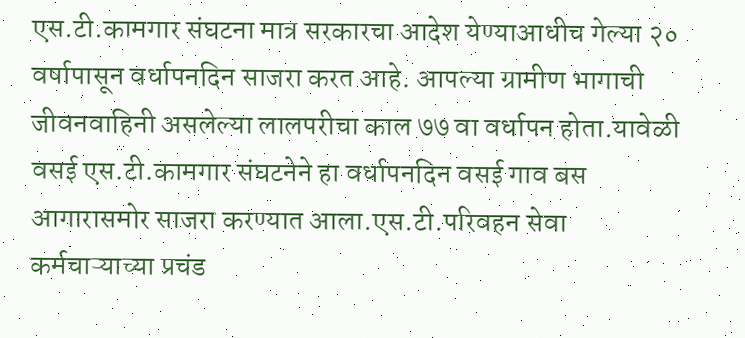एस.टी.कामगार संघटना मात्र सरकारचा आदेश येण्याआधीच गेल्या २० वर्षापासून वर्धापनदिन साजरा करत आहे. आपल्या ग्रामीण भागाची जीवनवाहिनी असलेल्या लालपरीचा काल ७७ वा वर्धापन होता.यावेळी वसई एस.टी.कामगार संघटनेने हा वर्धापनदिन वसई गाव बस आगारासमोर साजरा करण्यात आला.एस.टी.परिवहन सेवा कर्मचाऱ्याच्या प्रचंड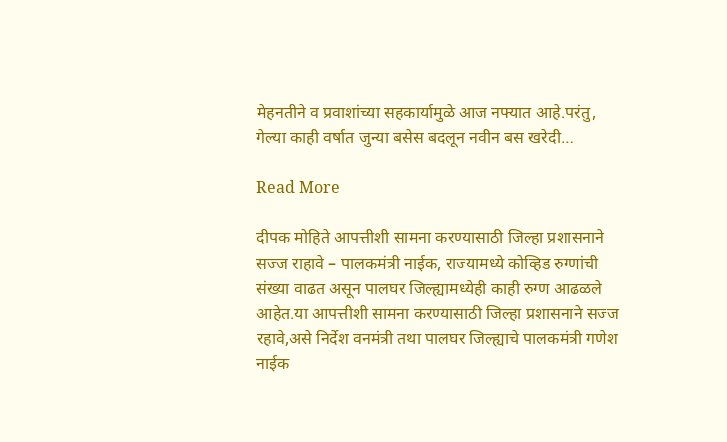मेहनतीने व प्रवाशांच्या सहकार्यामुळे आज नफ्यात आहे.परंतु, गेल्या काही वर्षात जुन्या बसेस बदलून नवीन बस खरेदी…

Read More

दीपक मोहिते आपत्तीशी सामना करण्यासाठी जिल्हा प्रशासनाने सज्ज राहावे – पालकमंत्री नाईक, राज्यामध्ये कोव्हिड रुग्णांची संख्या वाढत असून पालघर जिल्ह्यामध्येही काही रुग्ण आढळले आहेत.या आपत्तीशी सामना करण्यासाठी जिल्हा प्रशासनाने सज्ज रहावे,असे निर्देश वनमंत्री तथा पालघर जिल्ह्याचे पालकमंत्री गणेश नाईक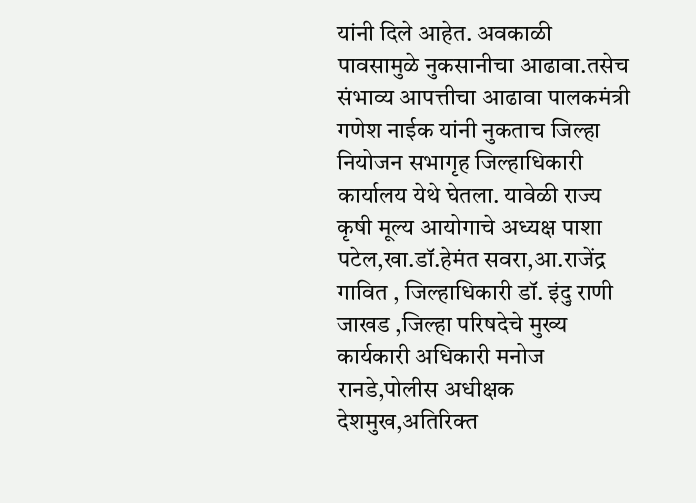यांनी दिले आहेत. अवकाळी पावसामुळे नुकसानीचा आढावा.तसेच संभाव्य आपत्तीचा आढावा पालकमंत्री गणेश नाईक यांनी नुकताच जिल्हा नियोजन सभागृह जिल्हाधिकारी कार्यालय येथे घेतला. यावेळी राज्य कृषी मूल्य आयोगाचे अध्यक्ष पाशा पटेल,खा.डॉ.हेमंत सवरा,आ.राजेंद्र गावित , जिल्हाधिकारी डॉ. इंदु राणी जाखड ,जिल्हा परिषदेचे मुख्य कार्यकारी अधिकारी मनोज रानडे,पोलीस अधीक्षक देशमुख,अतिरिक्त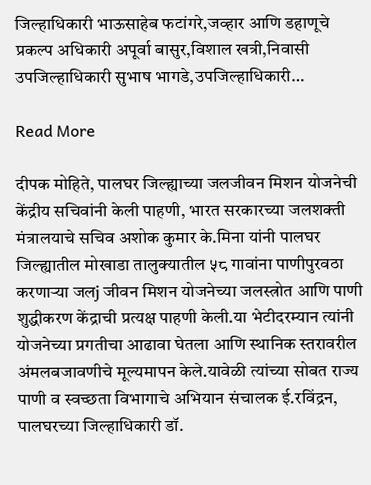जिल्हाधिकारी भाऊसाहेब फटांगरे,जव्हार आणि डहाणूचे प्रकल्प अधिकारी अपूर्वा बासुर,विशाल खत्री,निवासी उपजिल्हाधिकारी सुभाष भागडे,उपजिल्हाधिकारी…

Read More

दीपक मोहिते, पालघर जिल्ह्याच्या जलजीवन मिशन योजनेची केंद्रीय सचिवांनी केली पाहणी, भारत सरकारच्या जलशक्ती मंत्रालयाचे सचिव अशोक कुमार के.मिना यांनी पालघर जिल्ह्यातील मोखाडा तालुक्यातील ५८ गावांना पाणीपुरवठा करणाऱ्या जलj जीवन मिशन योजनेच्या जलस्त्रोत आणि पाणी शुद्धीकरण केंद्राची प्रत्यक्ष पाहणी केली.या भेटीदरम्यान त्यांनी योजनेच्या प्रगतीचा आढावा घेतला आणि स्थानिक स्तरावरील अंमलबजावणीचे मूल्यमापन केले.यावेळी त्यांच्या सोबत राज्य पाणी व स्वच्छता विभागाचे अभियान संचालक ई.रविंद्रन, पालघरच्या जिल्हाधिकारी डॉ.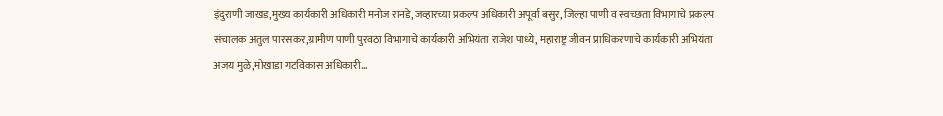इंदुराणी जाखड,मुख्य कार्यकारी अधिकारी मनोज रानडे,जव्हारच्या प्रकल्प अधिकारी अपूर्वा बसुर, जिल्हा पाणी व स्वच्छता विभागाचे प्रकल्प संचालक अतुल पारसकर,ग्रामीण पाणी पुरवठा विभागाचे कार्यकारी अभियंता राजेश पाध्ये, महाराष्ट्र जीवन प्राधिकरणाचे कार्यकारी अभियंता अजय मुळे,मोखाडा गटविकास अधिकारी…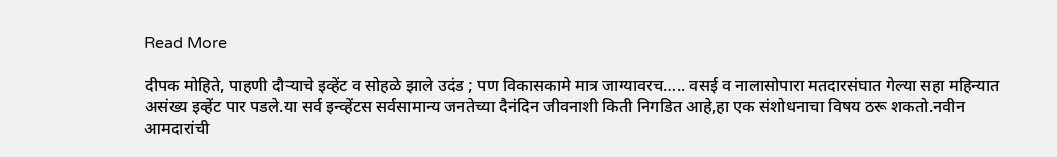Read More

दीपक मोहिते, पाहणी दौऱ्याचे इव्हेंट व सोहळे झाले उदंड ; पण विकासकामे मात्र जाग्यावरच….. वसई व नालासोपारा मतदारसंघात गेल्या सहा महिन्यात असंख्य इव्हेंट पार पडले.या सर्व इन्व्हेंटस सर्वसामान्य जनतेच्या दैनंदिन जीवनाशी किती निगडित आहे,हा एक संशोधनाचा विषय ठरू शकतो.नवीन आमदारांची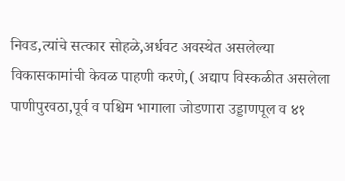निवड,त्यांचे सत्कार सोहळे,अर्धवट अवस्थेत असलेल्या विकासकामांची केवळ पाहणी करणे,( अद्याप विस्कळीत असलेला पाणीपुरवठा,पूर्व व पश्चिम भागाला जोडणारा उड्डाणपूल व ४१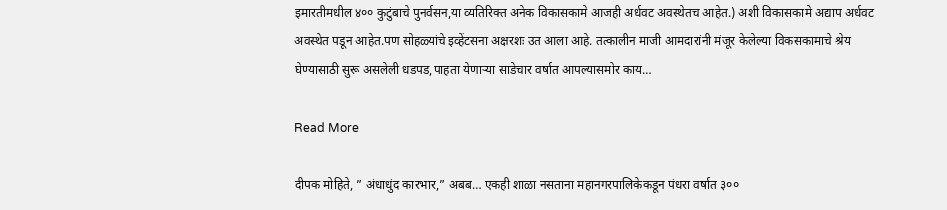इमारतीमधील ४०० कुटुंबाचे पुनर्वसन,या व्यतिरिक्त अनेक विकासकामे आजही अर्धवट अवस्थेतच आहेत.) अशी विकासकामे अद्याप अर्धवट अवस्थेत पडून आहेत.पण सोहळ्यांचे इव्हेंटसना अक्षरशः उत आला आहे. तत्कालीन माजी आमदारांनी मंजूर केलेल्या विकसकामाचे श्रेय घेण्यासाठी सुरू असलेली धडपड,पाहता येणाऱ्या साडेचार वर्षात आपल्यासमोर काय…

Read More

दीपक मोहिते, ” अंधाधुंद कारभार,” अबब… एकही शाळा नसताना महानगरपालिकेकडून पंधरा वर्षात ३००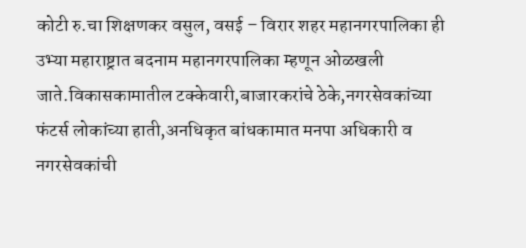कोटी रु.चा शिक्षणकर वसुल, वसई – विरार शहर महानगरपालिका ही उभ्या महाराष्ट्रात बदनाम महानगरपालिका म्हणून ओळखली जाते.विकासकामातील टक्केवारी,बाजारकरांचे ठेके,नगरसेवकांच्या फंटर्स लोकांच्या हाती,अनधिकृत बांधकामात मनपा अधिकारी व नगरसेवकांची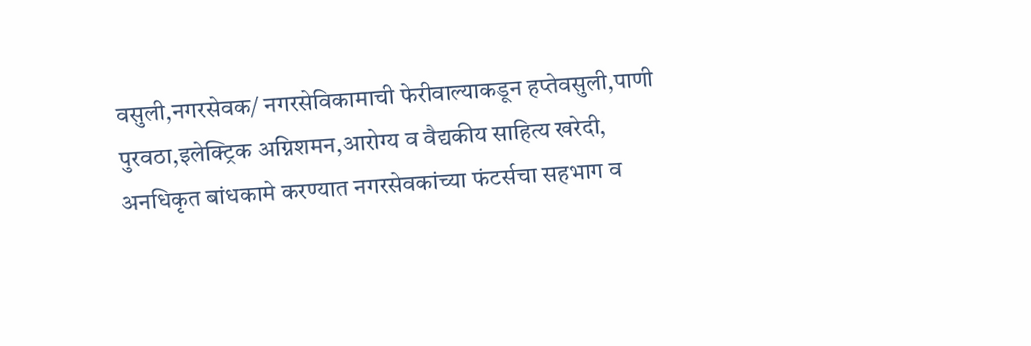वसुली,नगरसेवक/ नगरसेविकामाची फेरीवाल्याकडून हप्तेवसुली,पाणी पुरवठा,इलेक्ट्रिक अग्निशमन,आरोग्य व वैद्यकीय साहित्य खरेदी, अनधिकृत बांधकामे करण्यात नगरसेवकांच्या फंटर्सचा सहभाग व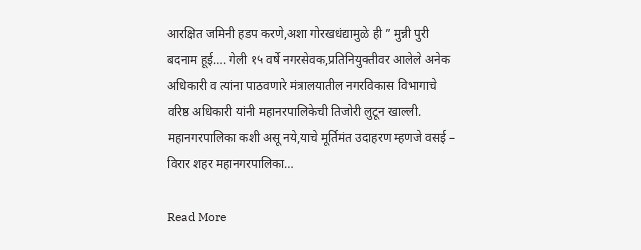आरक्षित जमिनी हडप करणे,अशा गोरखधंद्यामुळे ही ” मुन्नी पुरी बदनाम हूई…. गेली १५ वर्षे नगरसेवक,प्रतिनियुक्तीवर आलेले अनेक अधिकारी व त्यांना पाठवणारे मंत्रालयातील नगरविकास विभागाचे वरिष्ठ अधिकारी यांनी महानरपालिकेची तिजोरी लुटून खाल्ली. महानगरपालिका कशी असू नये,याचे मूर्तिमंत उदाहरण म्हणजे वसई – विरार शहर महानगरपालिका…

Read More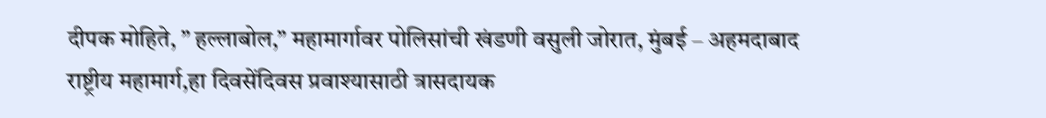दीपक मोहिते, ” हल्लाबोल,” महामार्गावर पोलिसांची खंडणी वसुली जोरात, मुंबई – अहमदाबाद राष्ट्रीय महामार्ग,हा दिवसेंदिवस प्रवाश्यासाठी त्रासदायक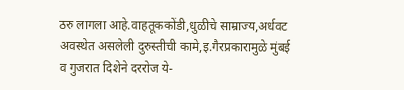ठरु लागला आहे.वाहतूककोंडी,धुळीचे साम्राज्य,अर्धवट अवस्थेत असलेली दुरुस्तीची कामे,इ.गैरप्रकारामुळे मुंबई व गुजरात दिशेने दररोज ये-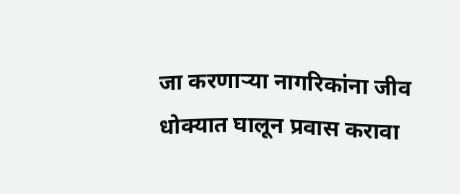जा करणाऱ्या नागरिकांना जीव धोक्यात घालून प्रवास करावा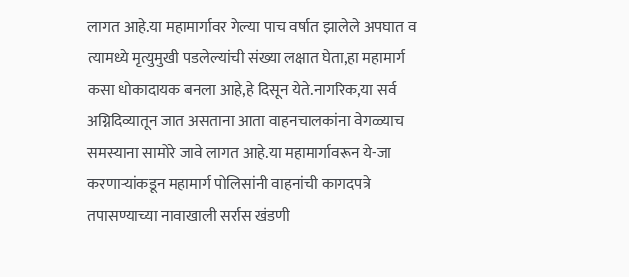लागत आहे.या महामार्गावर गेल्या पाच वर्षात झालेले अपघात व त्यामध्ये मृत्युमुखी पडलेल्यांची संख्या लक्षात घेता,हा महामार्ग कसा धोकादायक बनला आहे,हे दिसून येते.नागरिक,या सर्व अग्निदिव्यातून जात असताना आता वाहनचालकांना वेगळ्याच समस्याना सामोरे जावे लागत आहे.या महामार्गावरून ये-जा करणाऱ्यांकडून महामार्ग पोलिसांनी वाहनांची कागदपत्रे तपासण्याच्या नावाखाली सर्रास खंडणी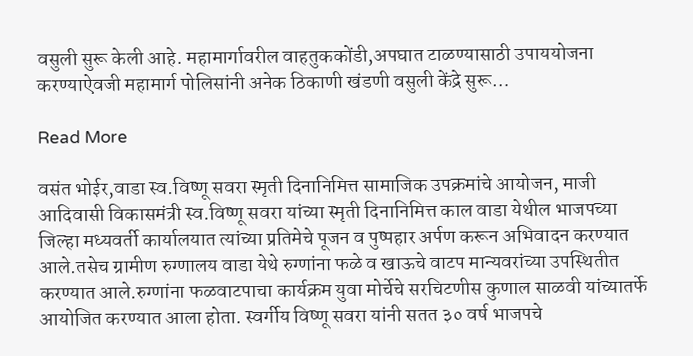वसुली सुरू केली आहे. महामार्गावरील वाहतुककोंडी,अपघात टाळण्यासाठी उपाययोजना करण्याऐवजी महामार्ग पोलिसांनी अनेक ठिकाणी खंडणी वसुली केंद्रे सुरू…

Read More

वसंत भोईर,वाडा स्व.विष्णू सवरा स्मृती दिनानिमित्त सामाजिक उपक्रमांचे आयोजन, माजी आदिवासी विकासमंत्री स्व.विष्णू सवरा यांच्या स्मृती दिनानिमित्त काल वाडा येथील भाजपच्या जिल्हा मध्यवर्ती कार्यालयात त्यांच्या प्रतिमेचे पूजन व पुष्पहार अर्पण करून अभिवादन करण्यात आले.तसेच ग्रामीण रुग्णालय वाडा येथे रुग्णांना फळे व खाऊचे वाटप मान्यवरांच्या उपस्थितीत करण्यात आले.रुग्णांना फळवाटपाचा कार्यक्रम युवा मोर्चेचे सरचिटणीस कुणाल साळवी यांच्यातर्फे आयोजित करण्यात आला होता. स्वर्गीय विष्णू सवरा यांनी सतत ३० वर्ष भाजपचे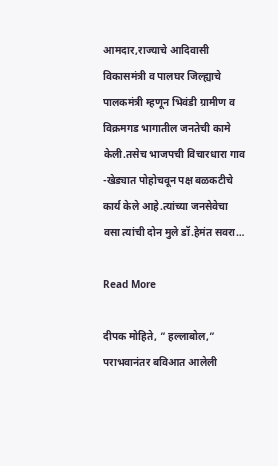आमदार,राज्याचे आदिवासी विकासमंत्री व पालघर जिल्ह्याचे पालकमंत्री म्हणून भिवंडी ग्रामीण व विक्रमगड भागातील जनतेची कामे केली.तसेच भाजपची विचारधारा गाव -खेड्यात पोहोचवून पक्ष बळकटीचे कार्य केले आहे.त्यांच्या जनसेवेचा वसा त्यांची दोन मुले डॉ.हेमंत सवरा…

Read More

दीपक मोहिते, ” हल्लाबोल,” पराभवानंतर बविआत आलेली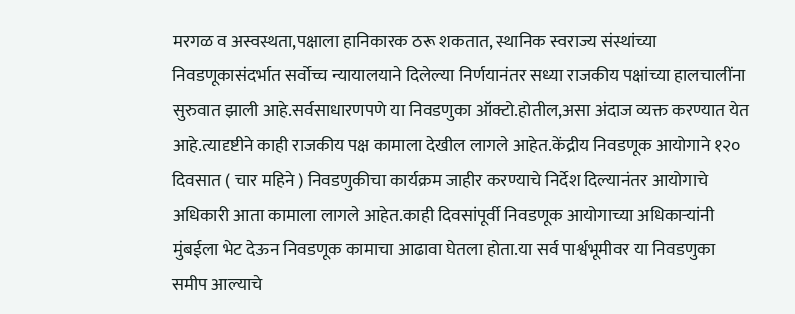मरगळ व अस्वस्थता,पक्षाला हानिकारक ठरू शकतात, स्थानिक स्वराज्य संस्थांच्या निवडणूकासंदर्भात सर्वोच्च न्यायालयाने दिलेल्या निर्णयानंतर सध्या राजकीय पक्षांच्या हालचालींना सुरुवात झाली आहे.सर्वसाधारणपणे या निवडणुका ऑक्टो.होतील,असा अंदाज व्यक्त करण्यात येत आहे.त्यादृष्टीने काही राजकीय पक्ष कामाला देखील लागले आहेत.केंद्रीय निवडणूक आयोगाने १२० दिवसात ( चार महिने ) निवडणुकीचा कार्यक्रम जाहीर करण्याचे निर्देश दिल्यानंतर आयोगाचे अधिकारी आता कामाला लागले आहेत.काही दिवसांपूर्वी निवडणूक आयोगाच्या अधिकाऱ्यांनी मुंबईला भेट देऊन निवडणूक कामाचा आढावा घेतला होता.या सर्व पार्श्वभूमीवर या निवडणुका समीप आल्याचे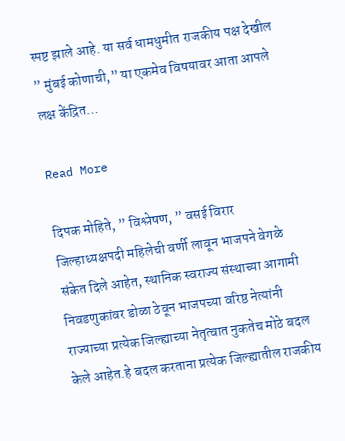स्पष्ट झाले आहे. या सर्व धामधुमीत राजकीय पक्ष देखील ” मुंबई कोणाची,” या एकमेव विषयावर आता आपले लक्ष केंद्रित…

Read More

दिपक मोहिते, ” विश्लेषण, ” वसई विरार जिल्हाध्यक्षपदी महिलेची वर्णी लावून भाजपने वेगळे संकेत दिले आहेत, स्थानिक स्वराज्य संस्थाच्या आगामी निवडणुकांवर डोळा ठेवून भाजपच्या वरिष्ठ नेत्यांनी राज्याच्या प्रत्येक जिल्ह्याच्या नेतृत्वात नुकतेच मोठे बदल केले आहेत.हे बदल करताना प्रत्येक जिल्ह्यातील राजकीय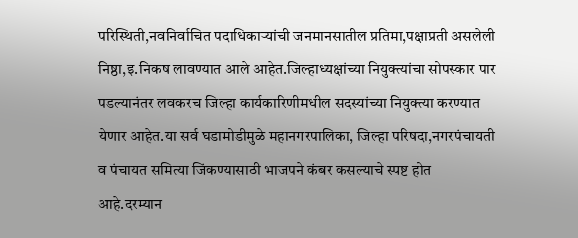परिस्थिती,नवनिर्वाचित पदाधिकाऱ्यांची जनमानसातील प्रतिमा,पक्षाप्रती असलेली निष्ठा,इ.निकष लावण्यात आले आहेत.जिल्हाध्यक्षांच्या नियुक्त्यांचा सोपस्कार पार पडल्यानंतर लवकरच जिल्हा कार्यकारिणीमधील सदस्यांच्या नियुक्त्या करण्यात येणार आहेत.या सर्व घडामोडीमुळे महानगरपालिका, जिल्हा परिषदा,नगरपंचायती व पंचायत समित्या जिंकण्यासाठी भाजपने कंबर कसल्याचे स्पष्ट होत आहे.दरम्यान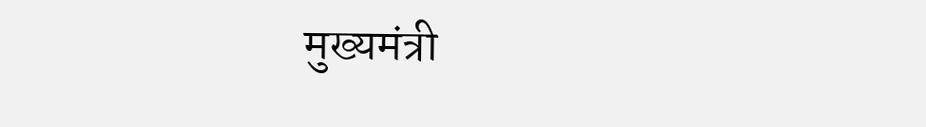मुख्यमंत्री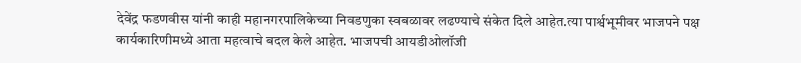देवेंद्र फडणवीस यांनी काही महानगरपालिकेच्या निवडणुका स्वबळावर लढण्याचे संकेत दिले आहेत.त्या पार्श्वभूमीवर भाजपने पक्ष कार्यकारिणीमध्ये आता महत्वाचे बदल केले आहेत. भाजपची आयडीओलॉजी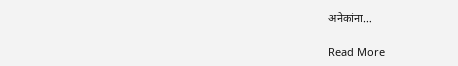अनेकांना…

Read More